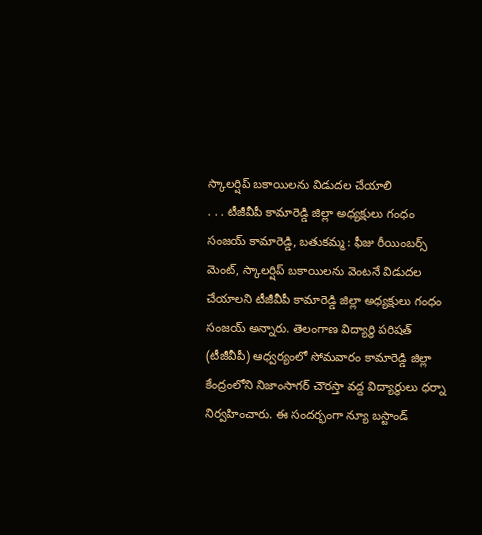స్కాలర్షిప్ బకాయిలను విడుదల చేయాలి
. . . టీజీవీపీ కామారెడ్డి జిల్లా అధ్యక్షులు గంధం సంజయ్ కామారెడ్డి, బతుకమ్మ : ఫీజు రీయింబర్స్ మెంట్, స్కాలర్షిప్ బకాయిలను వెంటనే విడుదల చేయాలని టీజీవీపీ కామారెడ్డి జిల్లా అధ్యక్షులు గంధం సంజయ్ అన్నారు. తెలంగాణ విద్యార్థి పరిషత్ (టీజీవీపీ) ఆధ్వర్యంలో సోమవారం కామారెడ్డి జిల్లా కేంద్రంలోని నిజాంసాగర్ చౌరస్తా వద్ద విద్యార్థులు ధర్నా నిర్వహించారు. ఈ సందర్భంగా న్యూ బస్టాండ్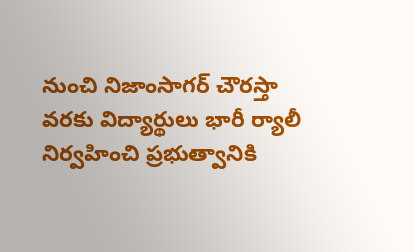నుంచి నిజాంసాగర్ చౌరస్తా వరకు విద్యార్థులు భారీ ర్యాలీ నిర్వహించి ప్రభుత్వానికి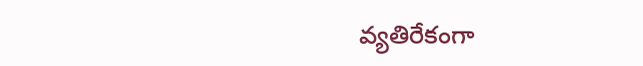వ్యతిరేకంగా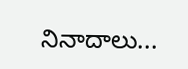నినాదాలు...